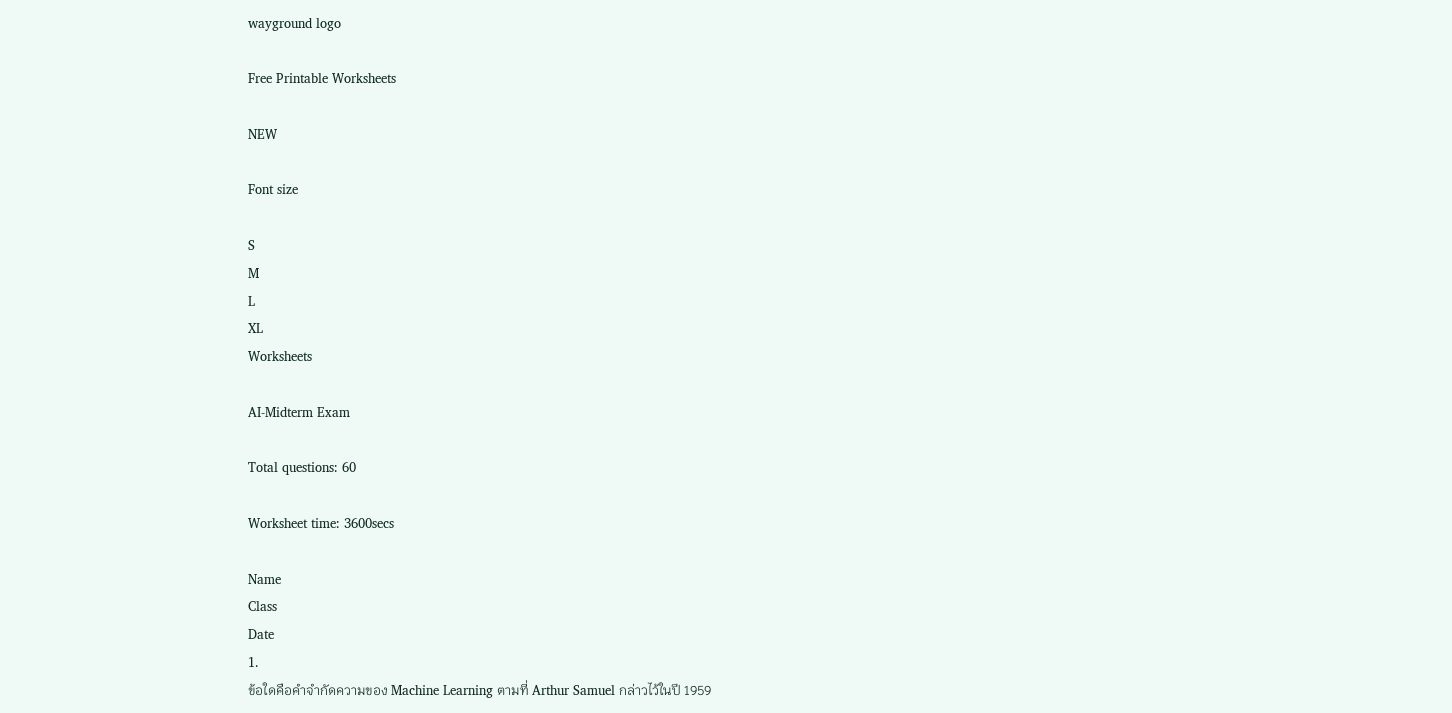wayground logo

Free Printable Worksheets

NEW

Font size

S
M
L
XL
Worksheets

AI-Midterm Exam

Total questions: 60

Worksheet time: 3600secs

Name
Class
Date
1.
ข้อใดคือคำจำกัดความของ Machine Learning ตามที่ Arthur Samuel กล่าวไว้ในปี 1959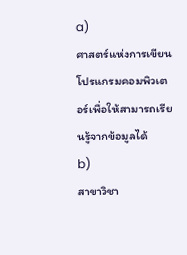a)
ศาสตร์แห่งการเขียนโปรแกรมคอมพิวเตอร์เพื่อให้สามารถเรียนรู้จากข้อมูลได้
b)
สาขาวิชา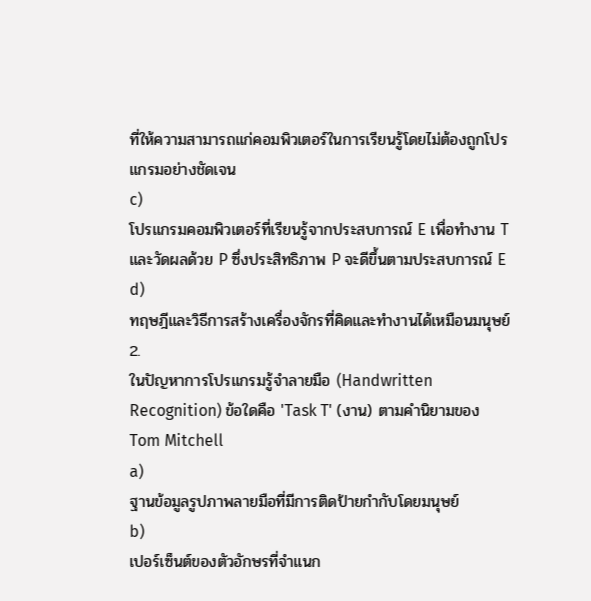ที่ให้ความสามารถแก่คอมพิวเตอร์ในการเรียนรู้โดยไม่ต้องถูกโปรแกรมอย่างชัดเจน
c)
โปรแกรมคอมพิวเตอร์ที่เรียนรู้จากประสบการณ์ E เพื่อทำงาน T และวัดผลด้วย P ซึ่งประสิทธิภาพ P จะดีขึ้นตามประสบการณ์ E
d)
ทฤษฎีและวิธีการสร้างเครื่องจักรที่คิดและทำงานได้เหมือนมนุษย์
2.
ในปัญหาการโปรแกรมรู้จำลายมือ (Handwritten Recognition) ข้อใดคือ 'Task T' (งาน) ตามคำนิยามของ Tom Mitchell
a)
ฐานข้อมูลรูปภาพลายมือที่มีการติดป้ายกำกับโดยมนุษย์
b)
เปอร์เซ็นต์ของตัวอักษรที่จำแนก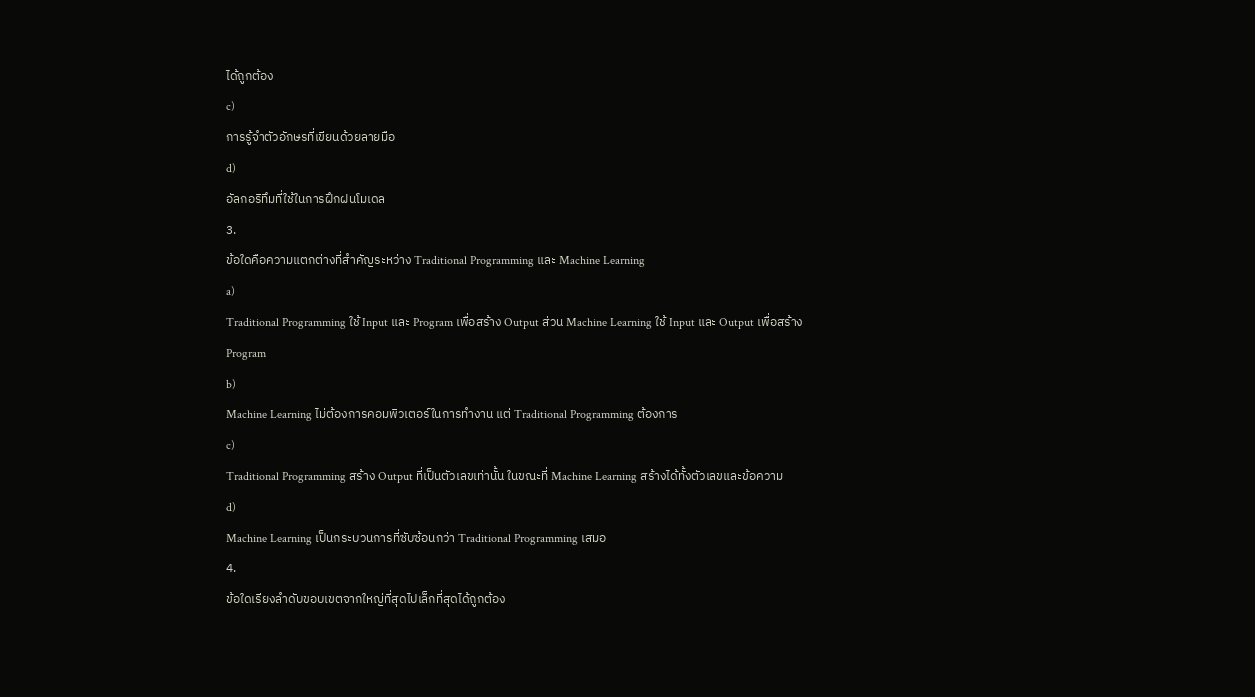ได้ถูกต้อง
c)
การรู้จำตัวอักษรที่เขียนด้วยลายมือ
d)
อัลกอริทึมที่ใช้ในการฝึกฝนโมเดล
3.
ข้อใดคือความแตกต่างที่สำคัญระหว่าง Traditional Programming และ Machine Learning
a)
Traditional Programming ใช้ Input และ Program เพื่อสร้าง Output ส่วน Machine Learning ใช้ Input และ Output เพื่อสร้าง Program
b)
Machine Learning ไม่ต้องการคอมพิวเตอร์ในการทำงาน แต่ Traditional Programming ต้องการ
c)
Traditional Programming สร้าง Output ที่เป็นตัวเลขเท่านั้น ในขณะที่ Machine Learning สร้างได้ทั้งตัวเลขและข้อความ
d)
Machine Learning เป็นกระบวนการที่ซับซ้อนกว่า Traditional Programming เสมอ
4.
ข้อใดเรียงลำดับขอบเขตจากใหญ่ที่สุดไปเล็กที่สุดได้ถูกต้อง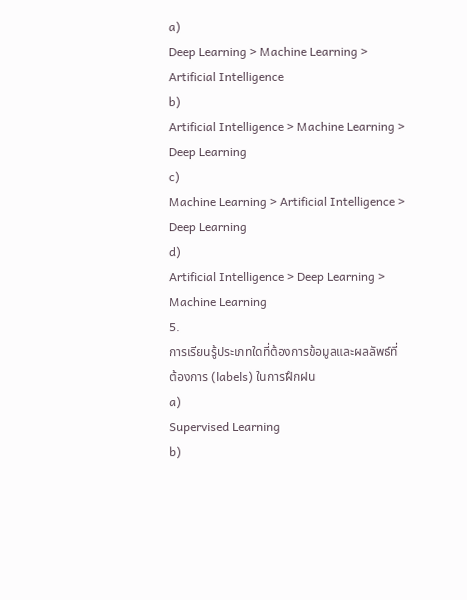a)
Deep Learning > Machine Learning > Artificial Intelligence
b)
Artificial Intelligence > Machine Learning > Deep Learning
c)
Machine Learning > Artificial Intelligence > Deep Learning
d)
Artificial Intelligence > Deep Learning > Machine Learning
5.
การเรียนรู้ประเภทใดที่ต้องการข้อมูลและผลลัพธ์ที่ต้องการ (labels) ในการฝึกฝน
a)
Supervised Learning
b)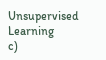Unsupervised Learning
c)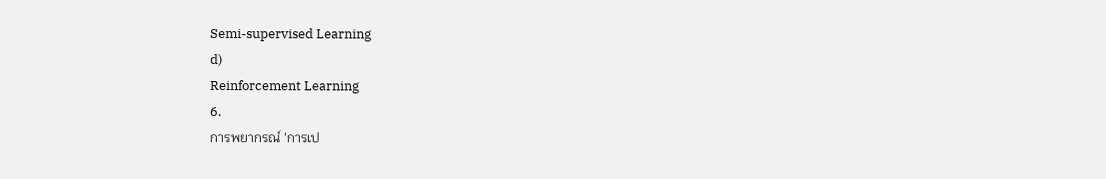Semi-supervised Learning
d)
Reinforcement Learning
6.
การพยากรณ์ 'การเป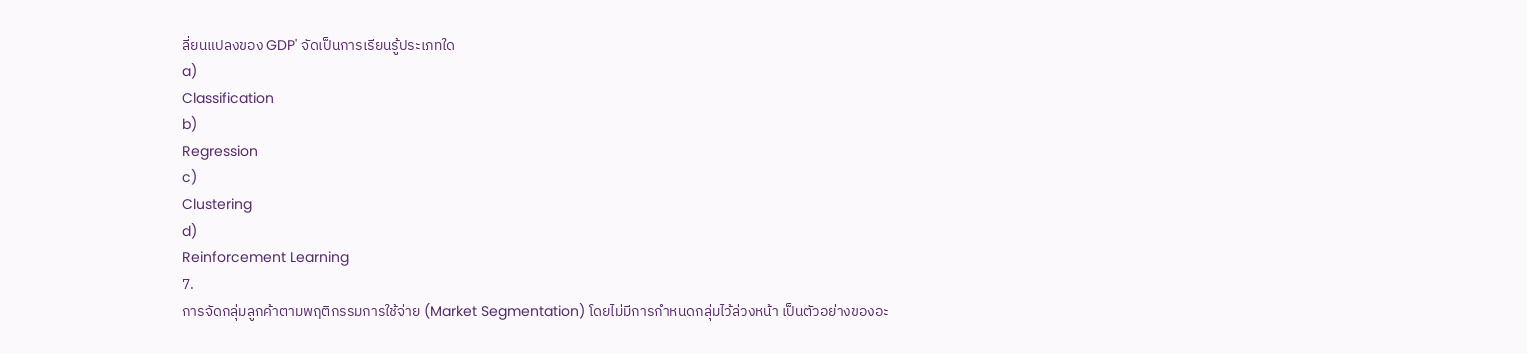ลี่ยนแปลงของ GDP' จัดเป็นการเรียนรู้ประเภทใด
a)
Classification
b)
Regression
c)
Clustering
d)
Reinforcement Learning
7.
การจัดกลุ่มลูกค้าตามพฤติกรรมการใช้จ่าย (Market Segmentation) โดยไม่มีการกำหนดกลุ่มไว้ล่วงหน้า เป็นตัวอย่างของอะ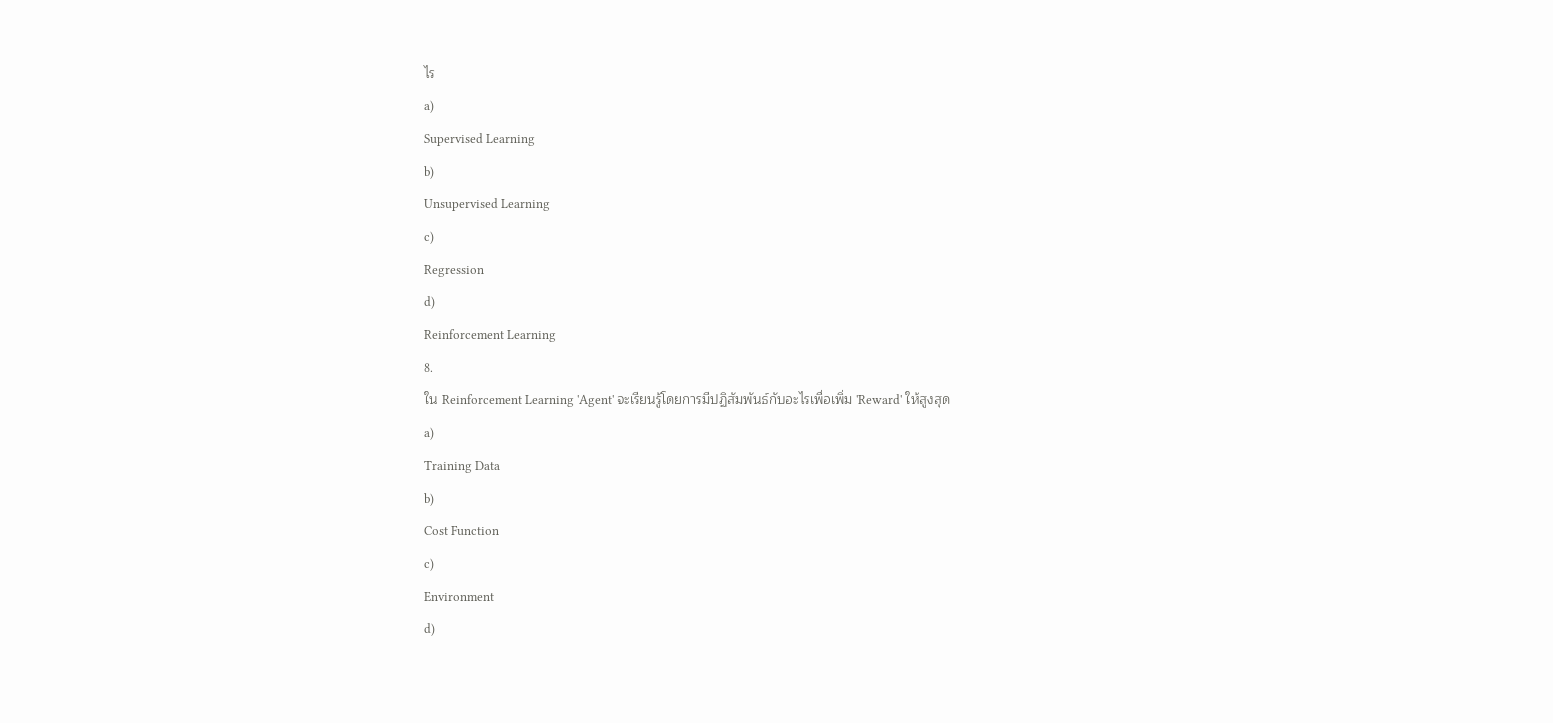ไร
a)
Supervised Learning
b)
Unsupervised Learning
c)
Regression
d)
Reinforcement Learning
8.
ใน Reinforcement Learning 'Agent' จะเรียนรู้โดยการมีปฏิสัมพันธ์กับอะไรเพื่อเพิ่ม 'Reward' ให้สูงสุด
a)
Training Data
b)
Cost Function
c)
Environment
d)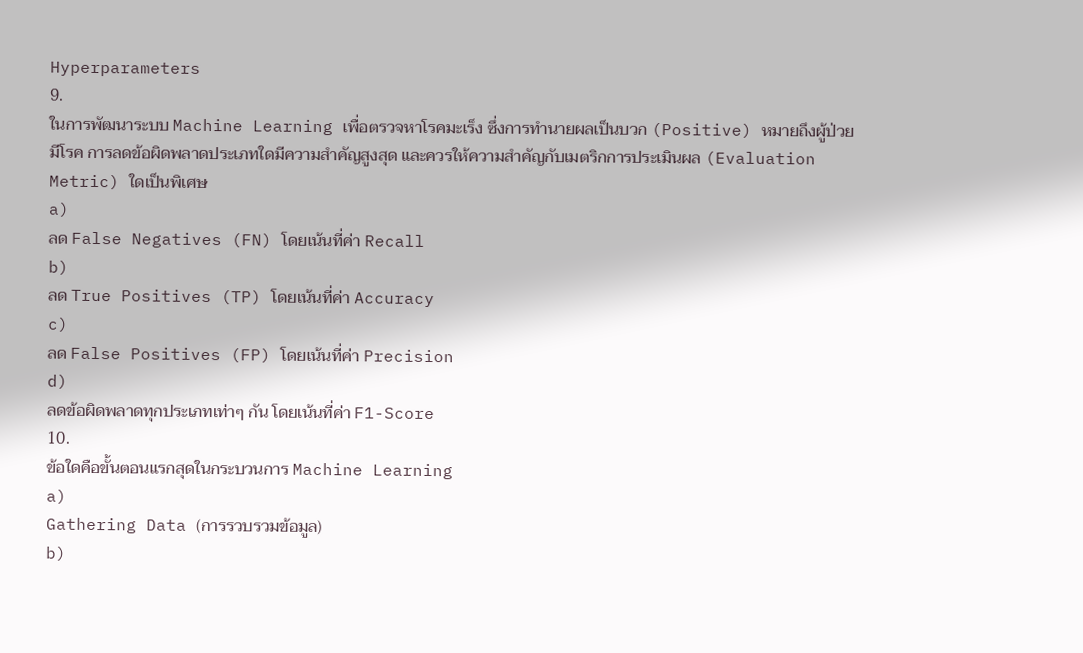Hyperparameters
9.
ในการพัฒนาระบบ Machine Learning เพื่อตรวจหาโรคมะเร็ง ซึ่งการทำนายผลเป็นบวก (Positive) หมายถึงผู้ป่วยมีโรค การลดข้อผิดพลาดประเภทใดมีความสำคัญสูงสุด และควรให้ความสำคัญกับเมตริกการประเมินผล (Evaluation Metric) ใดเป็นพิเศษ
a)
ลด False Negatives (FN) โดยเน้นที่ค่า Recall
b)
ลด True Positives (TP) โดยเน้นที่ค่า Accuracy
c)
ลด False Positives (FP) โดยเน้นที่ค่า Precision
d)
ลดข้อผิดพลาดทุกประเภทเท่าๆ กัน โดยเน้นที่ค่า F1-Score
10.
ข้อใดคือขั้นตอนแรกสุดในกระบวนการ Machine Learning
a)
Gathering Data (การรวบรวมข้อมูล)
b)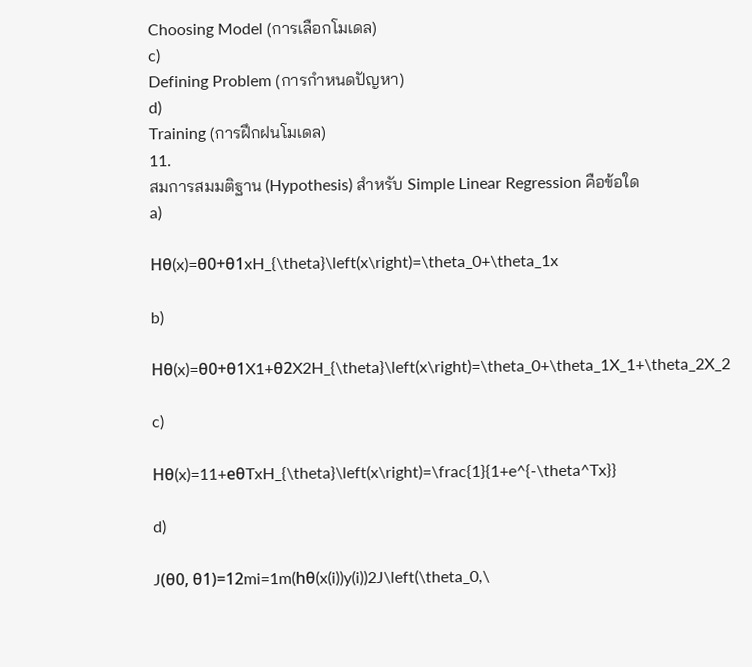Choosing Model (การเลือกโมเดล)
c)
Defining Problem (การกำหนดปัญหา)
d)
Training (การฝึกฝนโมเดล)
11.
สมการสมมติฐาน (Hypothesis) สำหรับ Simple Linear Regression คือข้อใด
a)

Hθ(x)=θ0+θ1xH_{\theta}\left(x\right)=\theta_0+\theta_1x

b)

Hθ(x)=θ0+θ1X1+θ2X2H_{\theta}\left(x\right)=\theta_0+\theta_1X_1+\theta_2X_2

c)

Hθ(x)=11+eθTxH_{\theta}\left(x\right)=\frac{1}{1+e^{-\theta^Tx}}

d)

J(θ0, θ1)=12mi=1m(hθ(x(i))y(i))2J\left(\theta_0,\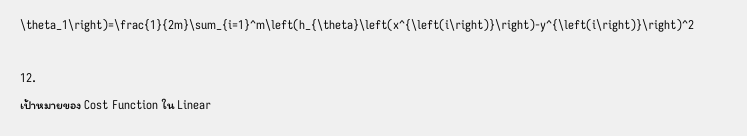\theta_1\right)=\frac{1}{2m}\sum_{i=1}^m\left(h_{\theta}\left(x^{\left(i\right)}\right)-y^{\left(i\right)}\right)^2

12.
เป้าหมายของ Cost Function ใน Linear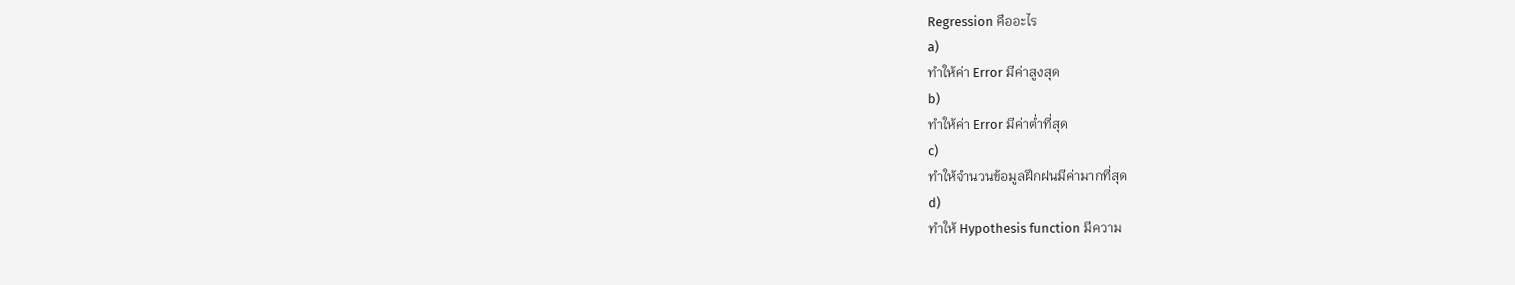Regression คืออะไร
a)
ทำให้ค่า Error มีค่าสูงสุด
b)
ทำให้ค่า Error มีค่าต่ำที่สุด
c)
ทำให้จำนวนข้อมูลฝึกฝนมีค่ามากที่สุด
d)
ทำให้ Hypothesis function มีความ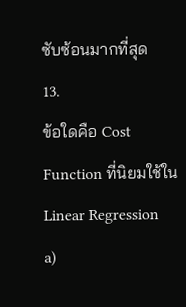ซับซ้อนมากที่สุด
13.
ข้อใดคือ Cost Function ที่นิยมใช้ใน Linear Regression
a)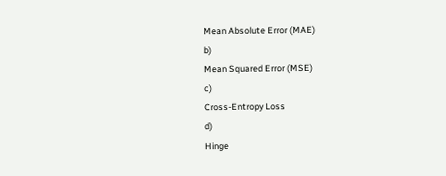Mean Absolute Error (MAE)
b)
Mean Squared Error (MSE)
c)
Cross-Entropy Loss
d)
Hinge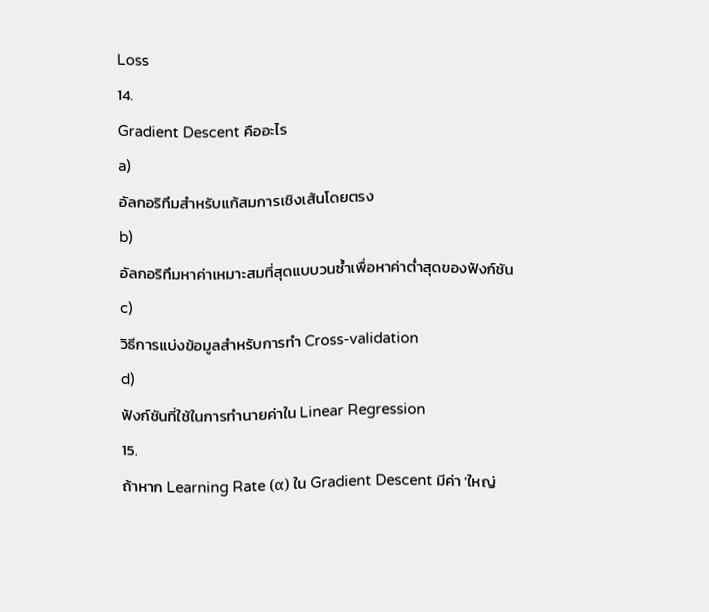Loss
14.
Gradient Descent คืออะไร
a)
อัลกอริทึมสำหรับแก้สมการเชิงเส้นโดยตรง
b)
อัลกอริทึมหาค่าเหมาะสมที่สุดแบบวนซ้ำเพื่อหาค่าต่ำสุดของฟังก์ชัน
c)
วิธีการแบ่งข้อมูลสำหรับการทำ Cross-validation
d)
ฟังก์ชันที่ใช้ในการทำนายค่าใน Linear Regression
15.
ถ้าหาก Learning Rate (α) ใน Gradient Descent มีค่า 'ใหญ่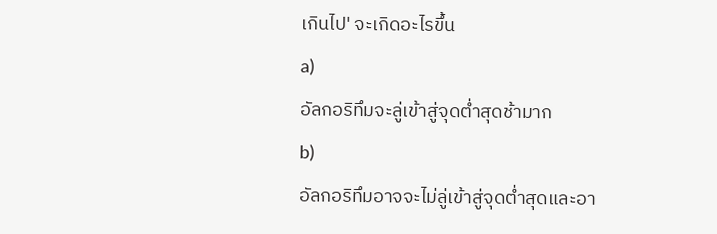เกินไป' จะเกิดอะไรขึ้น
a)
อัลกอริทึมจะลู่เข้าสู่จุดต่ำสุดช้ามาก
b)
อัลกอริทึมอาจจะไม่ลู่เข้าสู่จุดต่ำสุดและอา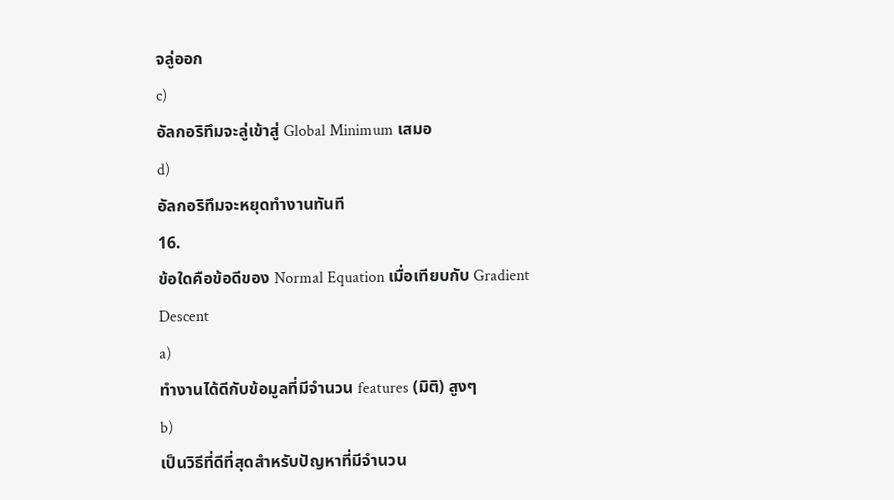จลู่ออก
c)
อัลกอริทึมจะลู่เข้าสู่ Global Minimum เสมอ
d)
อัลกอริทึมจะหยุดทำงานทันที
16.
ข้อใดคือข้อดีของ Normal Equation เมื่อเทียบกับ Gradient Descent
a)
ทำงานได้ดีกับข้อมูลที่มีจำนวน features (มิติ) สูงๆ
b)
เป็นวิธีที่ดีที่สุดสำหรับปัญหาที่มีจำนวน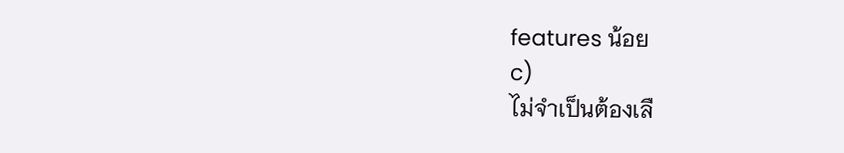features น้อย
c)
ไม่จำเป็นต้องเลื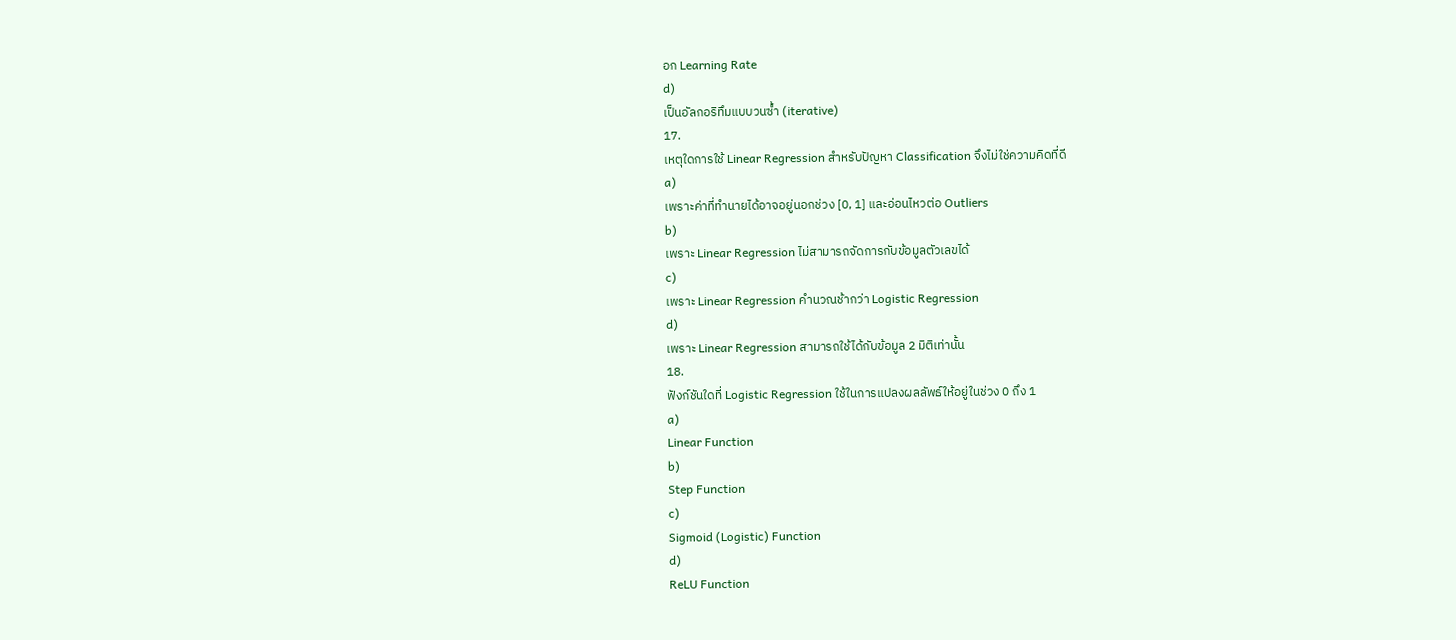อก Learning Rate
d)
เป็นอัลกอริทึมแบบวนซ้ำ (iterative)
17.
เหตุใดการใช้ Linear Regression สำหรับปัญหา Classification จึงไม่ใช่ความคิดที่ดี
a)
เพราะค่าที่ทำนายได้อาจอยู่นอกช่วง [0, 1] และอ่อนไหวต่อ Outliers
b)
เพราะ Linear Regression ไม่สามารถจัดการกับข้อมูลตัวเลขได้
c)
เพราะ Linear Regression คำนวณช้ากว่า Logistic Regression
d)
เพราะ Linear Regression สามารถใช้ได้กับข้อมูล 2 มิติเท่านั้น
18.
ฟังก์ชันใดที่ Logistic Regression ใช้ในการแปลงผลลัพธ์ให้อยู่ในช่วง 0 ถึง 1
a)
Linear Function
b)
Step Function
c)
Sigmoid (Logistic) Function
d)
ReLU Function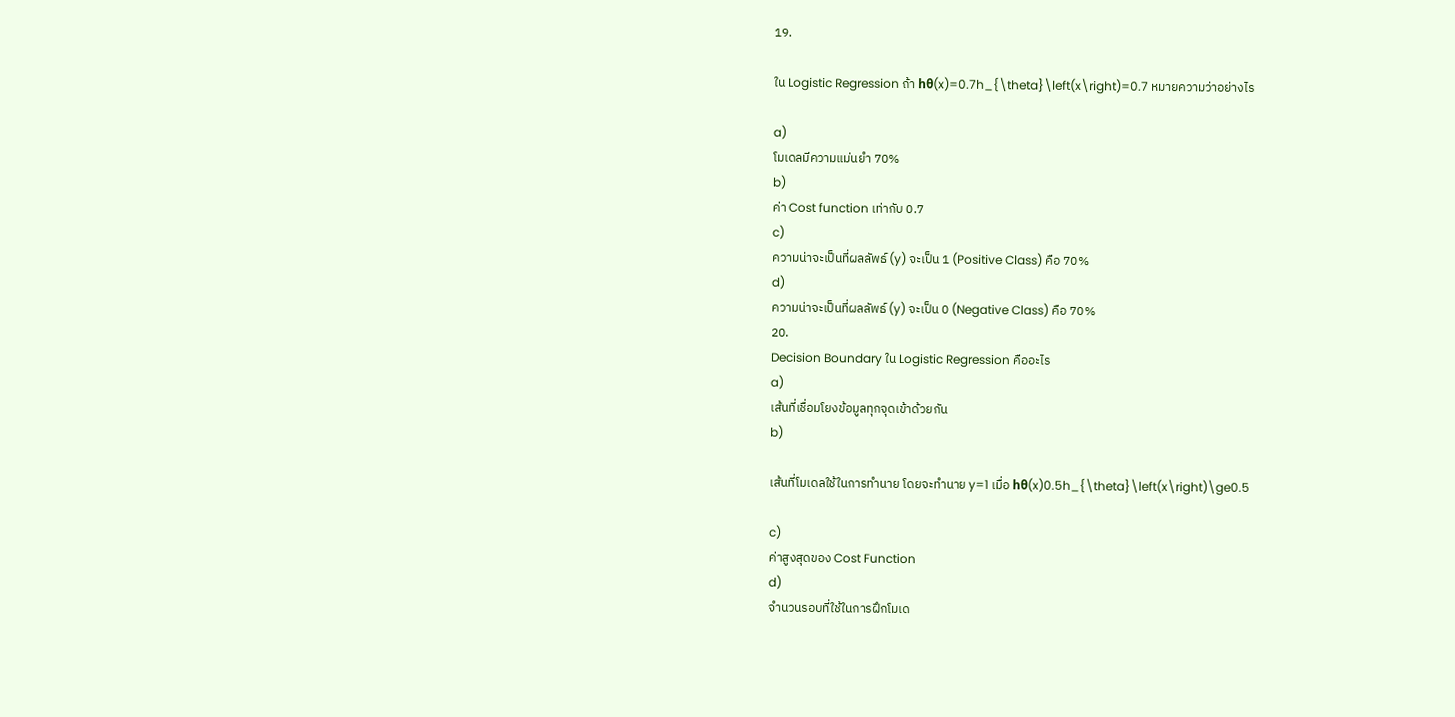19.

ใน Logistic Regression ถ้า hθ(x)=0.7h_{\theta}\left(x\right)=0.7 หมายความว่าอย่างไร

a)
โมเดลมีความแม่นยำ 70%
b)
ค่า Cost function เท่ากับ 0.7
c)
ความน่าจะเป็นที่ผลลัพธ์ (y) จะเป็น 1 (Positive Class) คือ 70%
d)
ความน่าจะเป็นที่ผลลัพธ์ (y) จะเป็น 0 (Negative Class) คือ 70%
20.
Decision Boundary ใน Logistic Regression คืออะไร
a)
เส้นที่เชื่อมโยงข้อมูลทุกจุดเข้าด้วยกัน
b)

เส้นที่โมเดลใช้ในการทำนาย โดยจะทำนาย y=1 เมื่อ hθ(x)0.5h_{\theta}\left(x\right)\ge0.5

c)
ค่าสูงสุดของ Cost Function
d)
จำนวนรอบที่ใช้ในการฝึกโมเด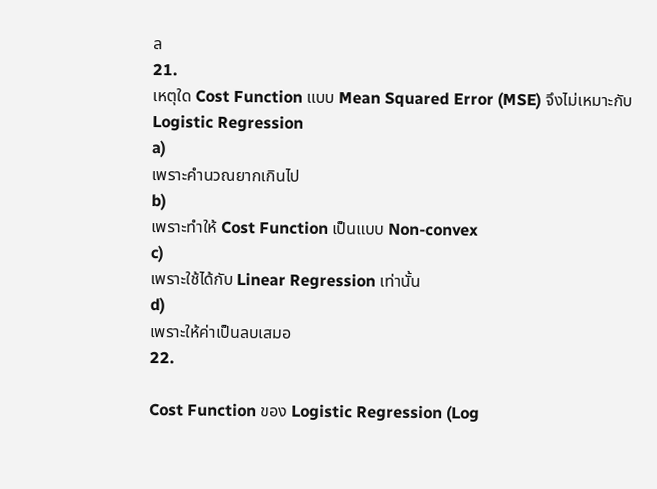ล
21.
เหตุใด Cost Function แบบ Mean Squared Error (MSE) จึงไม่เหมาะกับ Logistic Regression
a)
เพราะคำนวณยากเกินไป
b)
เพราะทำให้ Cost Function เป็นแบบ Non-convex
c)
เพราะใช้ได้กับ Linear Regression เท่านั้น
d)
เพราะให้ค่าเป็นลบเสมอ
22.

Cost Function ของ Logistic Regression (Log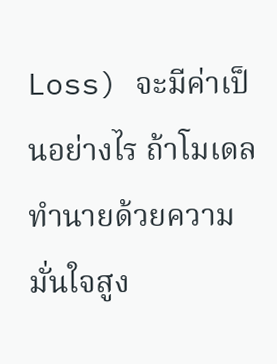Loss) จะมีค่าเป็นอย่างไร ถ้าโมเดลทำนายด้วยความมั่นใจสูง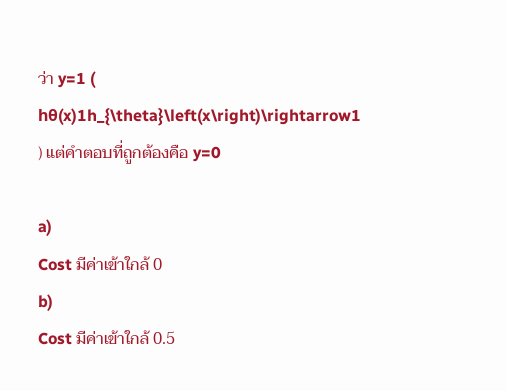ว่า y=1 ( hθ(x)1h_{\theta}\left(x\right)\rightarrow1 ) แต่คำตอบที่ถูกต้องคือ y=0

a)
Cost มีค่าเข้าใกล้ 0
b)
Cost มีค่าเข้าใกล้ 0.5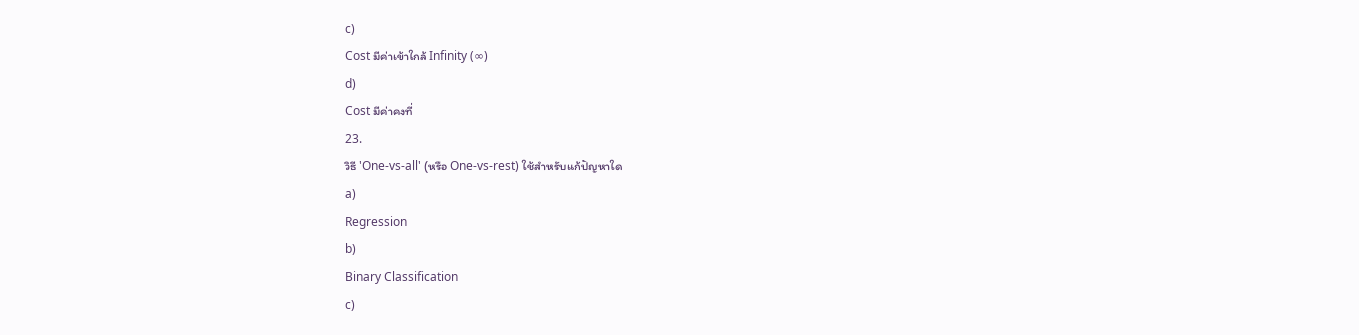c)
Cost มีค่าเข้าใกล้ Infinity (∞)
d)
Cost มีค่าคงที่
23.
วิธี 'One-vs-all' (หรือ One-vs-rest) ใช้สำหรับแก้ปัญหาใด
a)
Regression
b)
Binary Classification
c)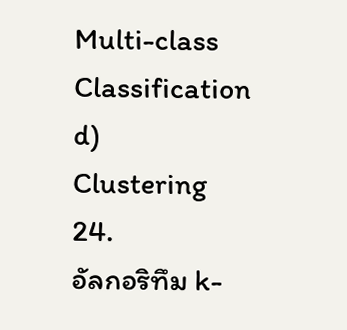Multi-class Classification
d)
Clustering
24.
อัลกอริทึม k-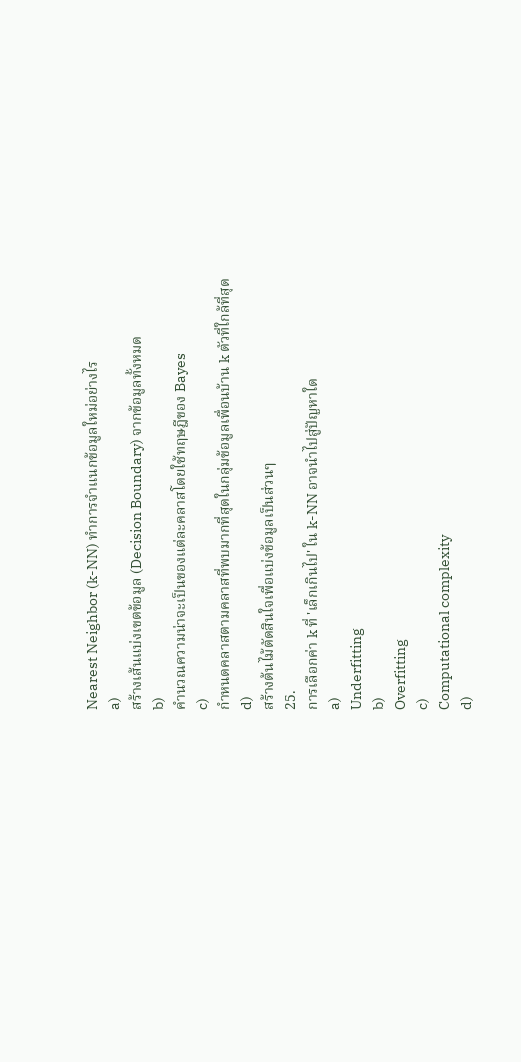Nearest Neighbor (k-NN) ทำการจำแนกข้อมูลใหม่อย่างไร
a)
สร้างเส้นแบ่งเขตข้อมูล (Decision Boundary) จากข้อมูลทั้งหมด
b)
คำนวณความน่าจะเป็นของแต่ละคลาสโดยใช้ทฤษฎีของ Bayes
c)
กำหนดคลาสตามคลาสที่พบมากที่สุดในกลุ่มข้อมูลเพื่อนบ้าน k ตัวที่ใกล้ที่สุด
d)
สร้างต้นไม้ตัดสินใจเพื่อแบ่งข้อมูลเป็นส่วนๆ
25.
การเลือกค่า k ที่ 'เล็กเกินไป' ใน k-NN อาจนำไปสู่ปัญหาใด
a)
Underfitting
b)
Overfitting
c)
Computational complexity
d)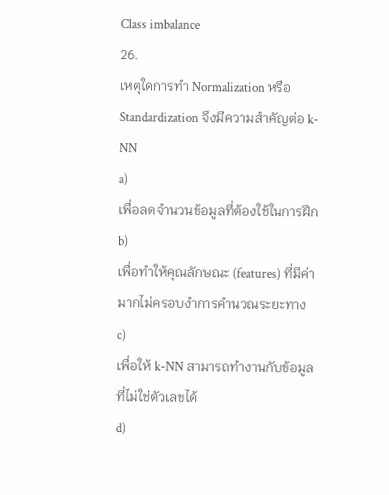Class imbalance
26.
เหตุใดการทำ Normalization หรือ Standardization จึงมีความสำคัญต่อ k-NN
a)
เพื่อลดจำนวนข้อมูลที่ต้องใช้ในการฝึก
b)
เพื่อทำให้คุณลักษณะ (features) ที่มีค่ามากไม่ครอบงำการคำนวณระยะทาง
c)
เพื่อให้ k-NN สามารถทำงานกับข้อมูลที่ไม่ใช่ตัวเลขได้
d)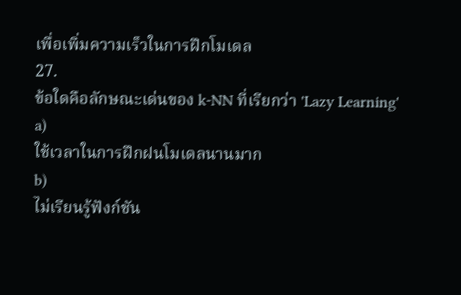เพื่อเพิ่มความเร็วในการฝึกโมเดล
27.
ข้อใดคือลักษณะเด่นของ k-NN ที่เรียกว่า 'Lazy Learning'
a)
ใช้เวลาในการฝึกฝนโมเดลนานมาก
b)
ไม่เรียนรู้ฟังก์ชัน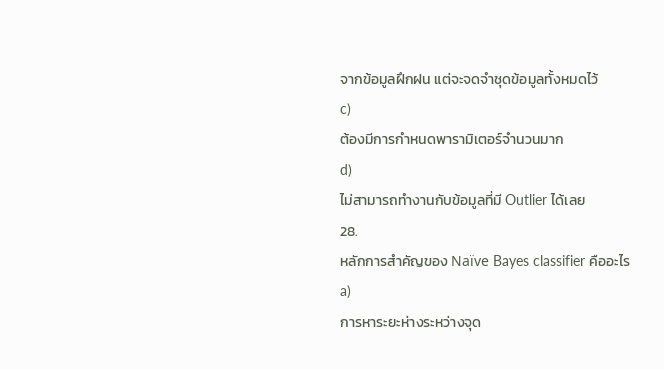จากข้อมูลฝึกฝน แต่จะจดจำชุดข้อมูลทั้งหมดไว้
c)
ต้องมีการกำหนดพารามิเตอร์จำนวนมาก
d)
ไม่สามารถทำงานกับข้อมูลที่มี Outlier ได้เลย
28.
หลักการสำคัญของ Naïve Bayes classifier คืออะไร
a)
การหาระยะห่างระหว่างจุด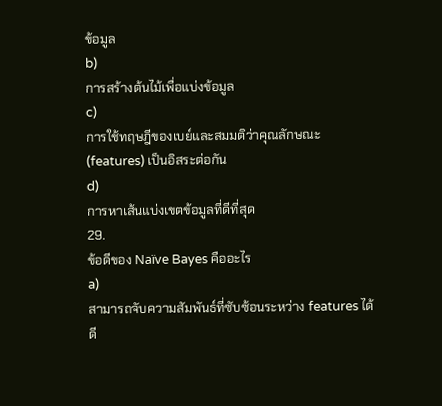ข้อมูล
b)
การสร้างต้นไม้เพื่อแบ่งข้อมูล
c)
การใช้ทฤษฎีของเบย์และสมมติว่าคุณลักษณะ (features) เป็นอิสระต่อกัน
d)
การหาเส้นแบ่งเขตข้อมูลที่ดีที่สุด
29.
ข้อดีของ Naïve Bayes คืออะไร
a)
สามารถจับความสัมพันธ์ที่ซับซ้อนระหว่าง features ได้ดี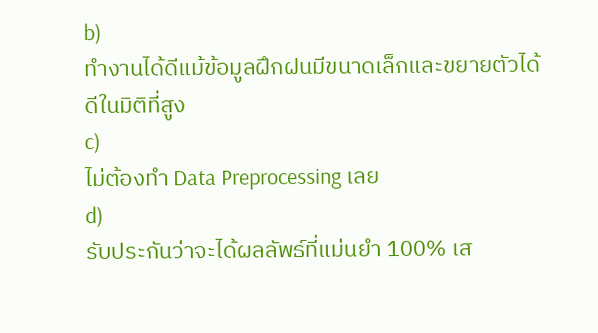b)
ทำงานได้ดีแม้ข้อมูลฝึกฝนมีขนาดเล็กและขยายตัวได้ดีในมิติที่สูง
c)
ไม่ต้องทำ Data Preprocessing เลย
d)
รับประกันว่าจะได้ผลลัพธ์ที่แม่นยำ 100% เส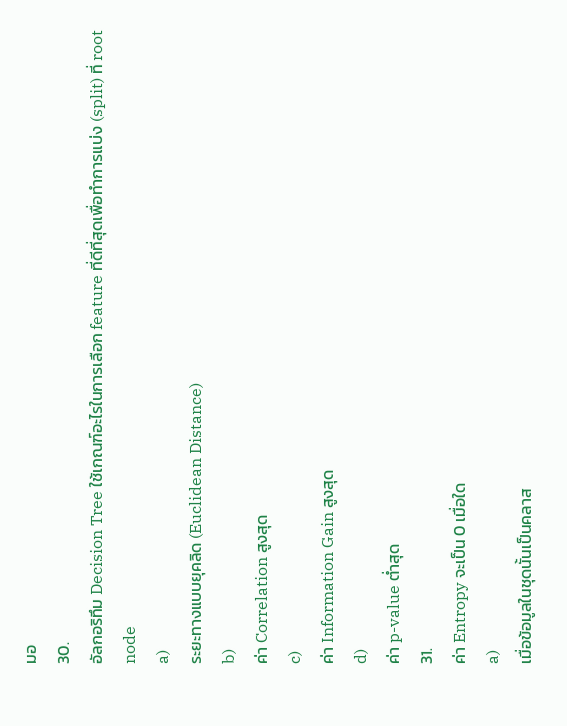มอ
30.
อัลกอริทึม Decision Tree ใช้เกณฑ์อะไรในการเลือก feature ที่ดีที่สุดเพื่อทำการแบ่ง (split) ที่ root node
a)
ระยะทางแบบยุคลิด (Euclidean Distance)
b)
ค่า Correlation สูงสุด
c)
ค่า Information Gain สูงสุด
d)
ค่า p-value ต่ำสุด
31.
ค่า Entropy จะเป็น 0 เมื่อใด
a)
เมื่อข้อมูลในชุดนั้นเป็นคลาส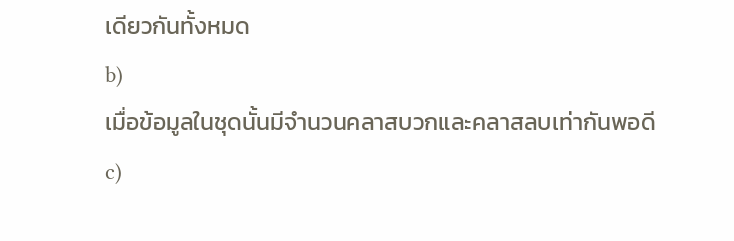เดียวกันทั้งหมด
b)
เมื่อข้อมูลในชุดนั้นมีจำนวนคลาสบวกและคลาสลบเท่ากันพอดี
c)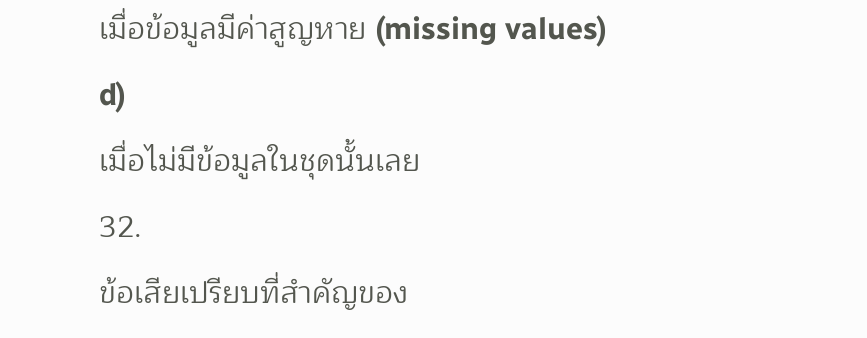เมื่อข้อมูลมีค่าสูญหาย (missing values)
d)
เมื่อไม่มีข้อมูลในชุดนั้นเลย
32.
ข้อเสียเปรียบที่สำคัญของ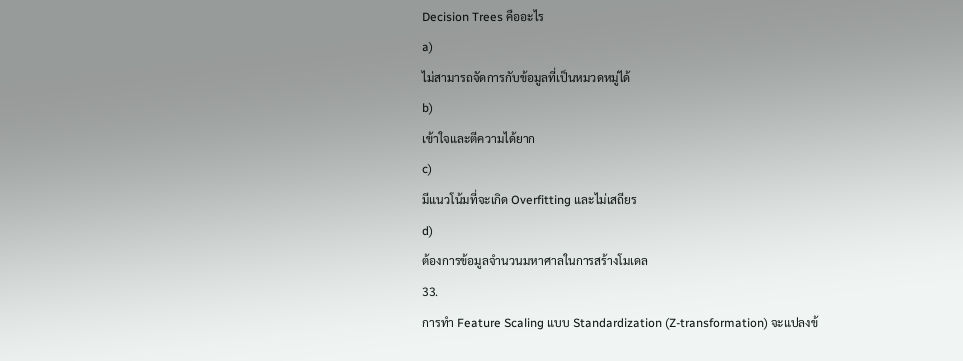Decision Trees คืออะไร
a)
ไม่สามารถจัดการกับข้อมูลที่เป็นหมวดหมู่ได้
b)
เข้าใจและตีความได้ยาก
c)
มีแนวโน้มที่จะเกิด Overfitting และไม่เสถียร
d)
ต้องการข้อมูลจำนวนมหาศาลในการสร้างโมเดล
33.
การทำ Feature Scaling แบบ Standardization (Z-transformation) จะแปลงข้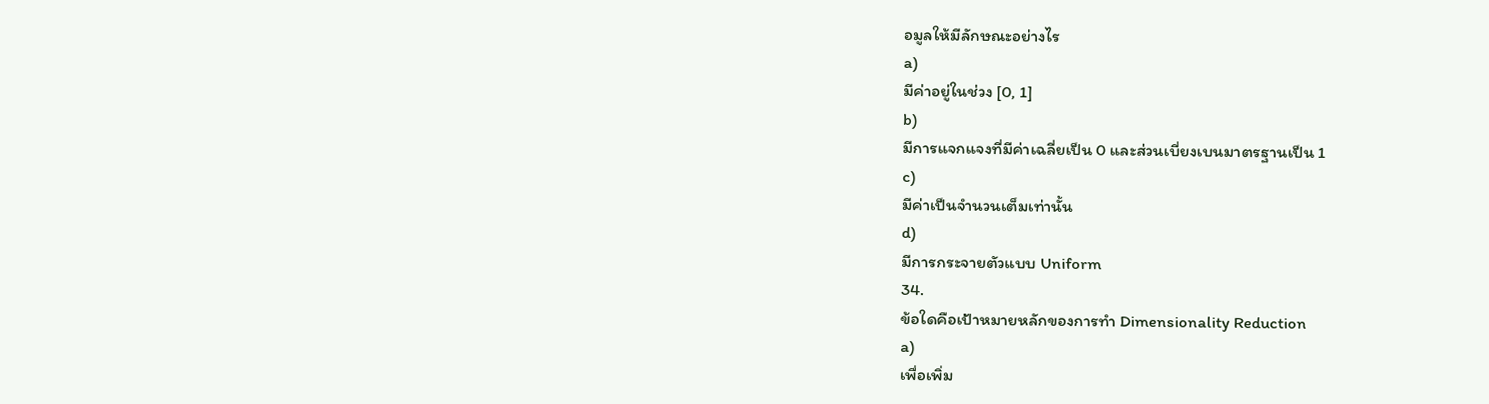อมูลให้มีลักษณะอย่างไร
a)
มีค่าอยู่ในช่วง [0, 1]
b)
มีการแจกแจงที่มีค่าเฉลี่ยเป็น 0 และส่วนเบี่ยงเบนมาตรฐานเป็น 1
c)
มีค่าเป็นจำนวนเต็มเท่านั้น
d)
มีการกระจายตัวแบบ Uniform
34.
ข้อใดคือเป้าหมายหลักของการทำ Dimensionality Reduction
a)
เพื่อเพิ่ม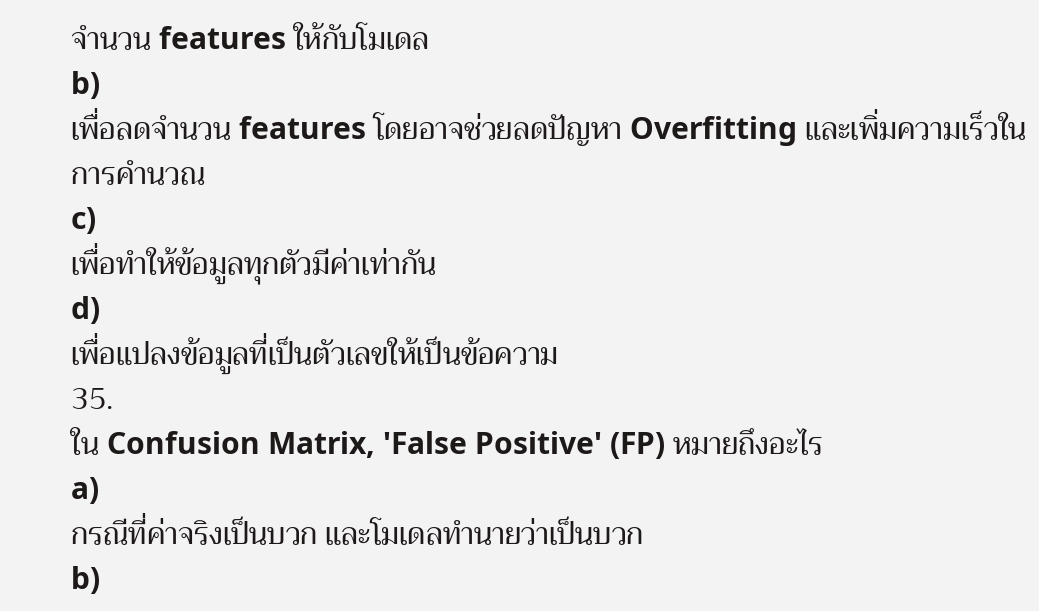จำนวน features ให้กับโมเดล
b)
เพื่อลดจำนวน features โดยอาจช่วยลดปัญหา Overfitting และเพิ่มความเร็วในการคำนวณ
c)
เพื่อทำให้ข้อมูลทุกตัวมีค่าเท่ากัน
d)
เพื่อแปลงข้อมูลที่เป็นตัวเลขให้เป็นข้อความ
35.
ใน Confusion Matrix, 'False Positive' (FP) หมายถึงอะไร
a)
กรณีที่ค่าจริงเป็นบวก และโมเดลทำนายว่าเป็นบวก
b)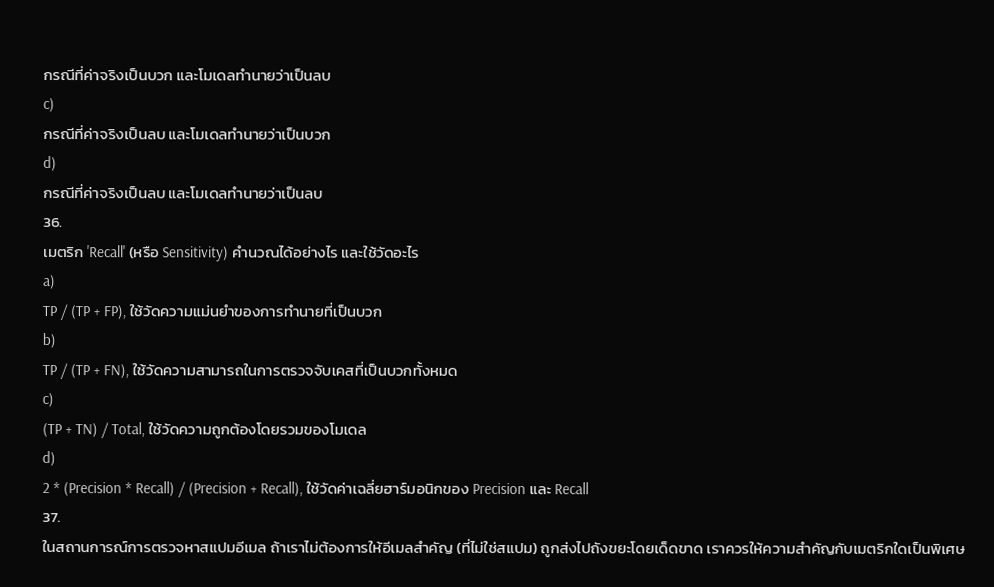กรณีที่ค่าจริงเป็นบวก และโมเดลทำนายว่าเป็นลบ
c)
กรณีที่ค่าจริงเป็นลบ และโมเดลทำนายว่าเป็นบวก
d)
กรณีที่ค่าจริงเป็นลบ และโมเดลทำนายว่าเป็นลบ
36.
เมตริก 'Recall' (หรือ Sensitivity) คำนวณได้อย่างไร และใช้วัดอะไร
a)
TP / (TP + FP), ใช้วัดความแม่นยำของการทำนายที่เป็นบวก
b)
TP / (TP + FN), ใช้วัดความสามารถในการตรวจจับเคสที่เป็นบวกทั้งหมด
c)
(TP + TN) / Total, ใช้วัดความถูกต้องโดยรวมของโมเดล
d)
2 * (Precision * Recall) / (Precision + Recall), ใช้วัดค่าเฉลี่ยฮาร์มอนิกของ Precision และ Recall
37.
ในสถานการณ์การตรวจหาสแปมอีเมล ถ้าเราไม่ต้องการให้อีเมลสำคัญ (ที่ไม่ใช่สแปม) ถูกส่งไปถังขยะโดยเด็ดขาด เราควรให้ความสำคัญกับเมตริกใดเป็นพิเศษ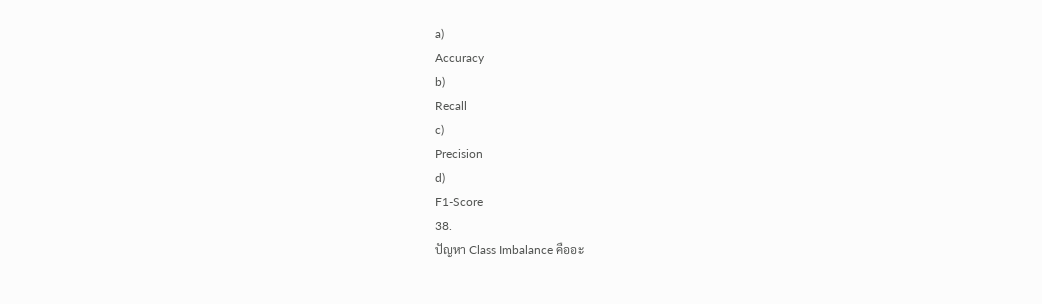a)
Accuracy
b)
Recall
c)
Precision
d)
F1-Score
38.
ปัญหา Class Imbalance คืออะ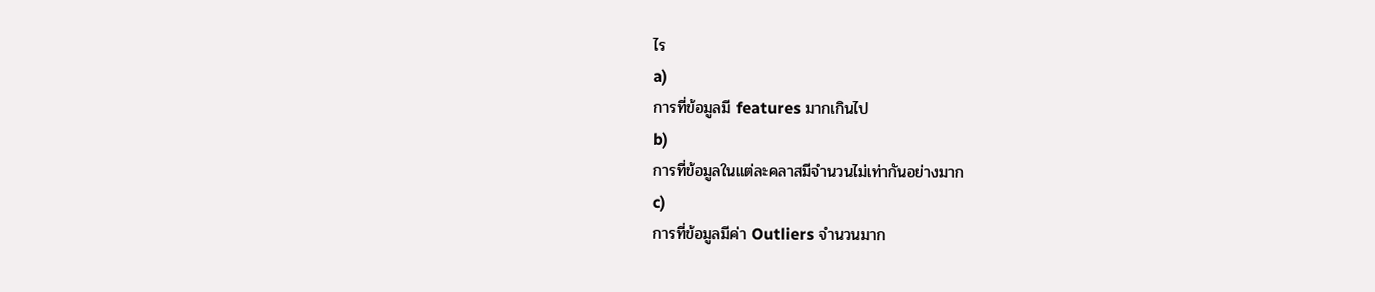ไร
a)
การที่ข้อมูลมี features มากเกินไป
b)
การที่ข้อมูลในแต่ละคลาสมีจำนวนไม่เท่ากันอย่างมาก
c)
การที่ข้อมูลมีค่า Outliers จำนวนมาก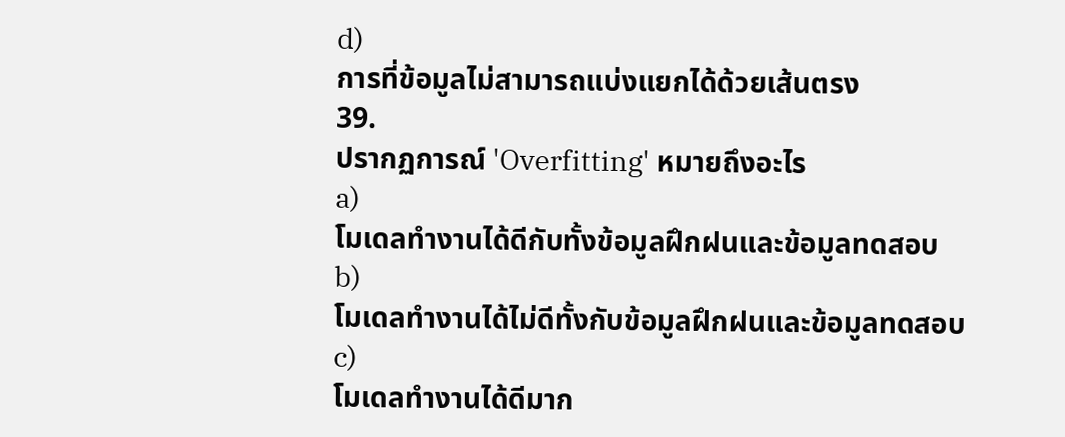d)
การที่ข้อมูลไม่สามารถแบ่งแยกได้ด้วยเส้นตรง
39.
ปรากฏการณ์ 'Overfitting' หมายถึงอะไร
a)
โมเดลทำงานได้ดีกับทั้งข้อมูลฝึกฝนและข้อมูลทดสอบ
b)
โมเดลทำงานได้ไม่ดีทั้งกับข้อมูลฝึกฝนและข้อมูลทดสอบ
c)
โมเดลทำงานได้ดีมาก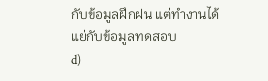กับข้อมูลฝึกฝน แต่ทำงานได้แย่กับข้อมูลทดสอบ
d)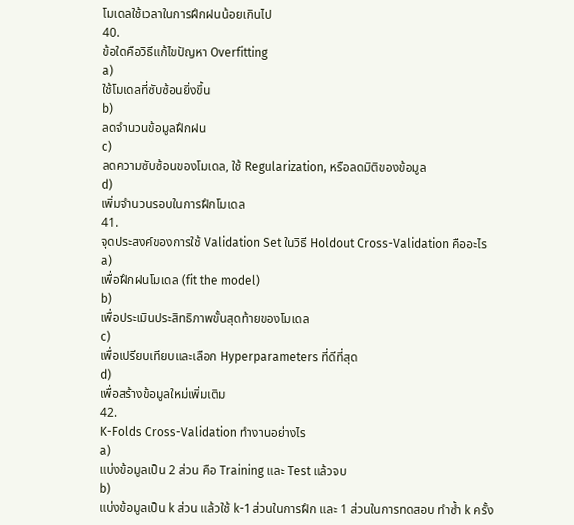โมเดลใช้เวลาในการฝึกฝนน้อยเกินไป
40.
ข้อใดคือวิธีแก้ไขปัญหา Overfitting
a)
ใช้โมเดลที่ซับซ้อนยิ่งขึ้น
b)
ลดจำนวนข้อมูลฝึกฝน
c)
ลดความซับซ้อนของโมเดล, ใช้ Regularization, หรือลดมิติของข้อมูล
d)
เพิ่มจำนวนรอบในการฝึกโมเดล
41.
จุดประสงค์ของการใช้ Validation Set ในวิธี Holdout Cross-Validation คืออะไร
a)
เพื่อฝึกฝนโมเดล (fit the model)
b)
เพื่อประเมินประสิทธิภาพขั้นสุดท้ายของโมเดล
c)
เพื่อเปรียบเทียบและเลือก Hyperparameters ที่ดีที่สุด
d)
เพื่อสร้างข้อมูลใหม่เพิ่มเติม
42.
K-Folds Cross-Validation ทำงานอย่างไร
a)
แบ่งข้อมูลเป็น 2 ส่วน คือ Training และ Test แล้วจบ
b)
แบ่งข้อมูลเป็น k ส่วน แล้วใช้ k-1 ส่วนในการฝึก และ 1 ส่วนในการทดสอบ ทำซ้ำ k ครั้ง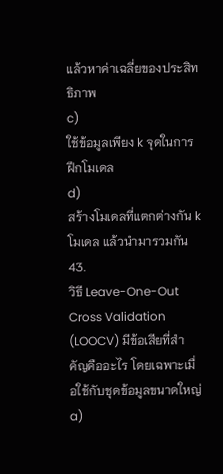แล้วหาค่าเฉลี่ยของประสิทธิภาพ
c)
ใช้ข้อมูลเพียง k จุดในการฝึกโมเดล
d)
สร้างโมเดลที่แตกต่างกัน k โมเดล แล้วนำมารวมกัน
43.
วิธี Leave-One-Out Cross Validation (LOOCV) มีข้อเสียที่สำคัญคืออะไร โดยเฉพาะเมื่อใช้กับชุดข้อมูลขนาดใหญ่
a)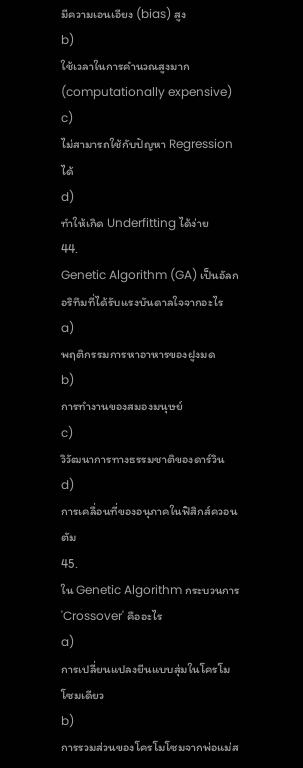มีความเอนเอียง (bias) สูง
b)
ใช้เวลาในการคำนวณสูงมาก (computationally expensive)
c)
ไม่สามารถใช้กับปัญหา Regression ได้
d)
ทำให้เกิด Underfitting ได้ง่าย
44.
Genetic Algorithm (GA) เป็นอัลกอริทึมที่ได้รับแรงบันดาลใจจากอะไร
a)
พฤติกรรมการหาอาหารของฝูงมด
b)
การทำงานของสมองมนุษย์
c)
วิวัฒนาการทางธรรมชาติของดาร์วิน
d)
การเคลื่อนที่ของอนุภาคในฟิสิกส์ควอนตัม
45.
ใน Genetic Algorithm กระบวนการ 'Crossover' คืออะไร
a)
การเปลี่ยนแปลงยีนแบบสุ่มในโครโมโซมเดียว
b)
การรวมส่วนของโครโมโซมจากพ่อแม่ส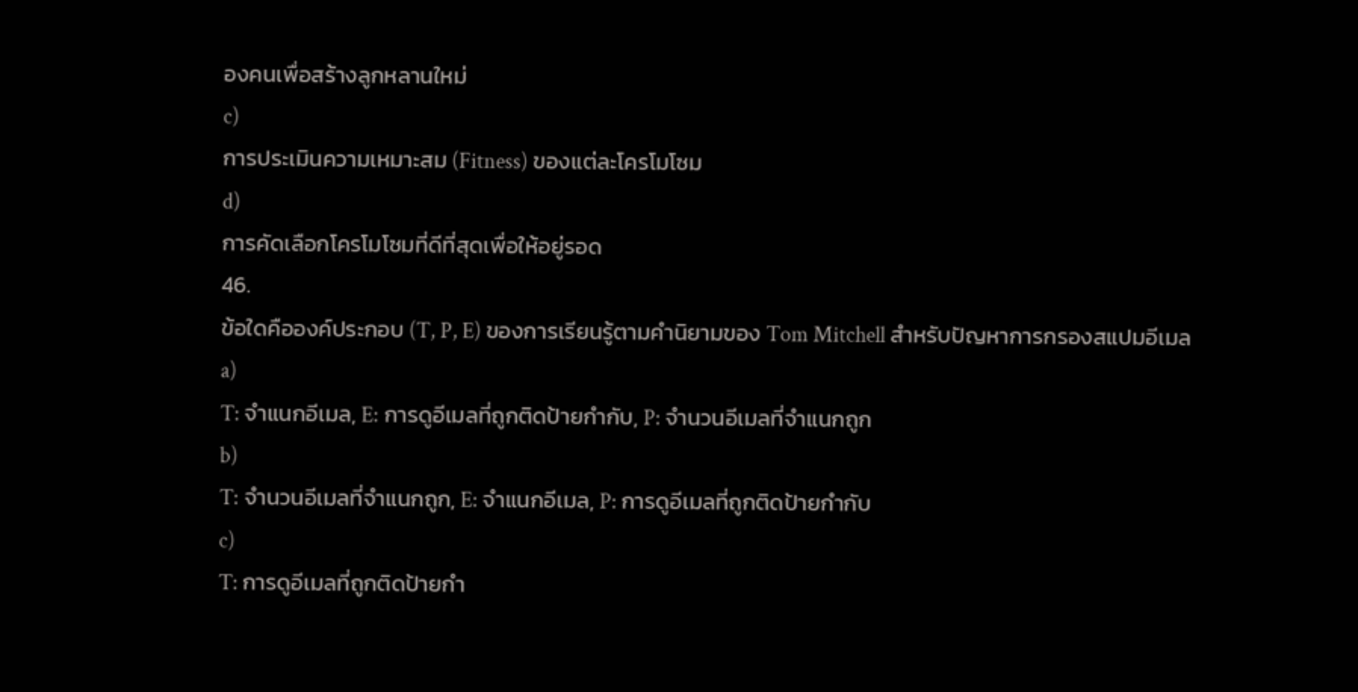องคนเพื่อสร้างลูกหลานใหม่
c)
การประเมินความเหมาะสม (Fitness) ของแต่ละโครโมโซม
d)
การคัดเลือกโครโมโซมที่ดีที่สุดเพื่อให้อยู่รอด
46.
ข้อใดคือองค์ประกอบ (T, P, E) ของการเรียนรู้ตามคำนิยามของ Tom Mitchell สำหรับปัญหาการกรองสแปมอีเมล
a)
T: จำแนกอีเมล, E: การดูอีเมลที่ถูกติดป้ายกำกับ, P: จำนวนอีเมลที่จำแนกถูก
b)
T: จำนวนอีเมลที่จำแนกถูก, E: จำแนกอีเมล, P: การดูอีเมลที่ถูกติดป้ายกำกับ
c)
T: การดูอีเมลที่ถูกติดป้ายกำ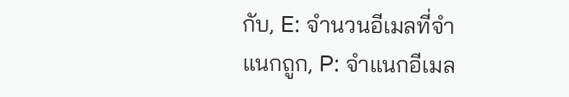กับ, E: จำนวนอีเมลที่จำแนกถูก, P: จำแนกอีเมล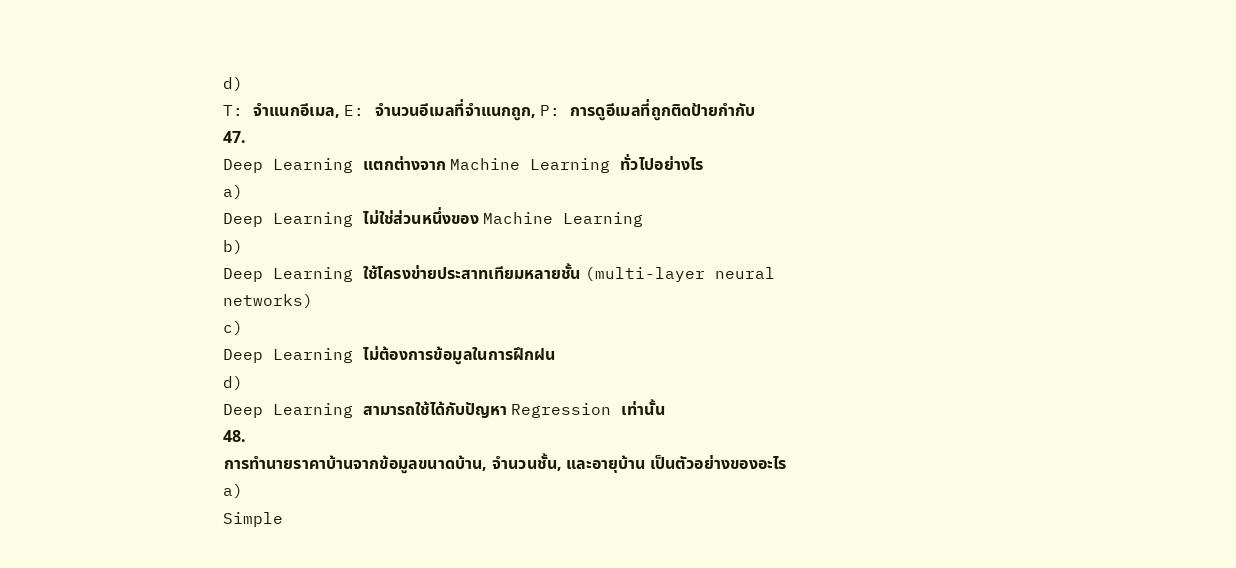d)
T: จำแนกอีเมล, E: จำนวนอีเมลที่จำแนกถูก, P: การดูอีเมลที่ถูกติดป้ายกำกับ
47.
Deep Learning แตกต่างจาก Machine Learning ทั่วไปอย่างไร
a)
Deep Learning ไม่ใช่ส่วนหนึ่งของ Machine Learning
b)
Deep Learning ใช้โครงข่ายประสาทเทียมหลายชั้น (multi-layer neural networks)
c)
Deep Learning ไม่ต้องการข้อมูลในการฝึกฝน
d)
Deep Learning สามารถใช้ได้กับปัญหา Regression เท่านั้น
48.
การทำนายราคาบ้านจากข้อมูลขนาดบ้าน, จำนวนชั้น, และอายุบ้าน เป็นตัวอย่างของอะไร
a)
Simple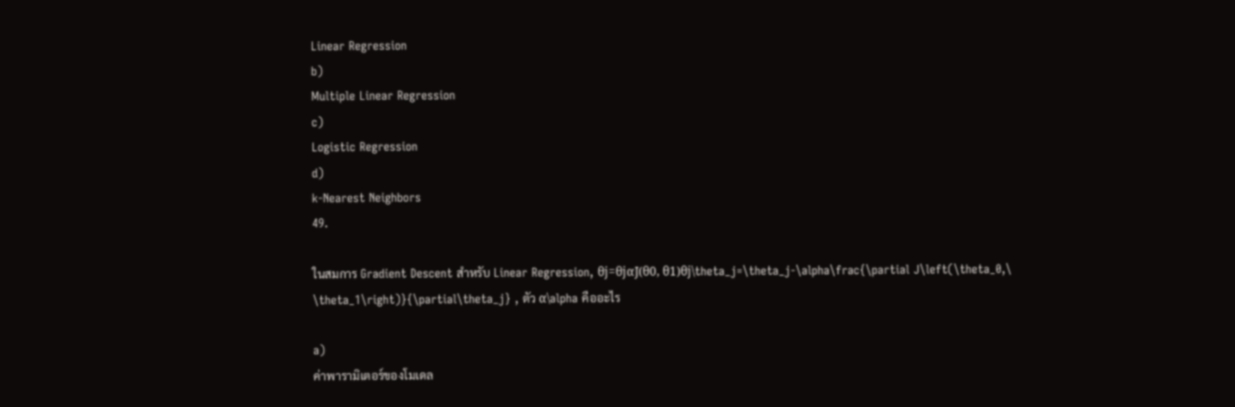Linear Regression
b)
Multiple Linear Regression
c)
Logistic Regression
d)
k-Nearest Neighbors
49.

ในสมการ Gradient Descent สำหรับ Linear Regression, θj=θjαJ(θ0, θ1)θj\theta_j=\theta_j-\alpha\frac{\partial J\left(\theta_0,\ \theta_1\right)}{\partial\theta_j} , ตัว α\alpha คืออะไร

a)
ค่าพารามิเตอร์ของโมเดล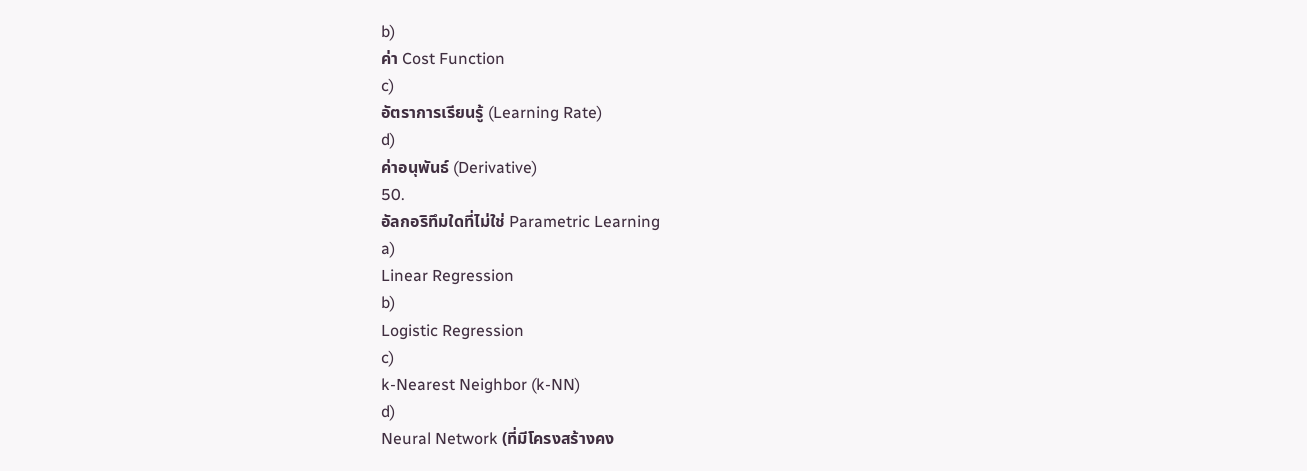b)
ค่า Cost Function
c)
อัตราการเรียนรู้ (Learning Rate)
d)
ค่าอนุพันธ์ (Derivative)
50.
อัลกอริทึมใดที่ไม่ใช่ Parametric Learning
a)
Linear Regression
b)
Logistic Regression
c)
k-Nearest Neighbor (k-NN)
d)
Neural Network (ที่มีโครงสร้างคง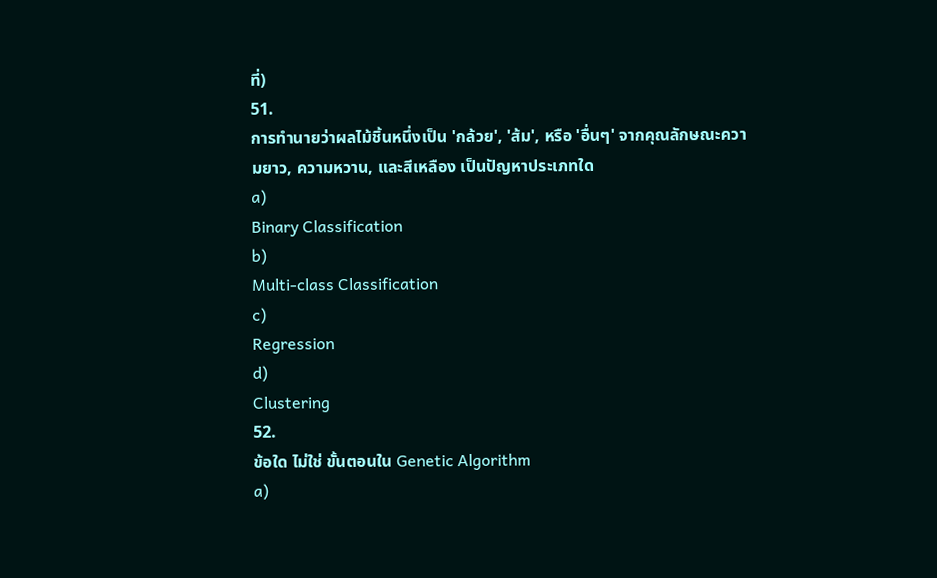ที่)
51.
การทำนายว่าผลไม้ชิ้นหนึ่งเป็น 'กล้วย', 'ส้ม', หรือ 'อื่นๆ' จากคุณลักษณะความยาว, ความหวาน, และสีเหลือง เป็นปัญหาประเภทใด
a)
Binary Classification
b)
Multi-class Classification
c)
Regression
d)
Clustering
52.
ข้อใด ไม่ใช่ ขั้นตอนใน Genetic Algorithm
a)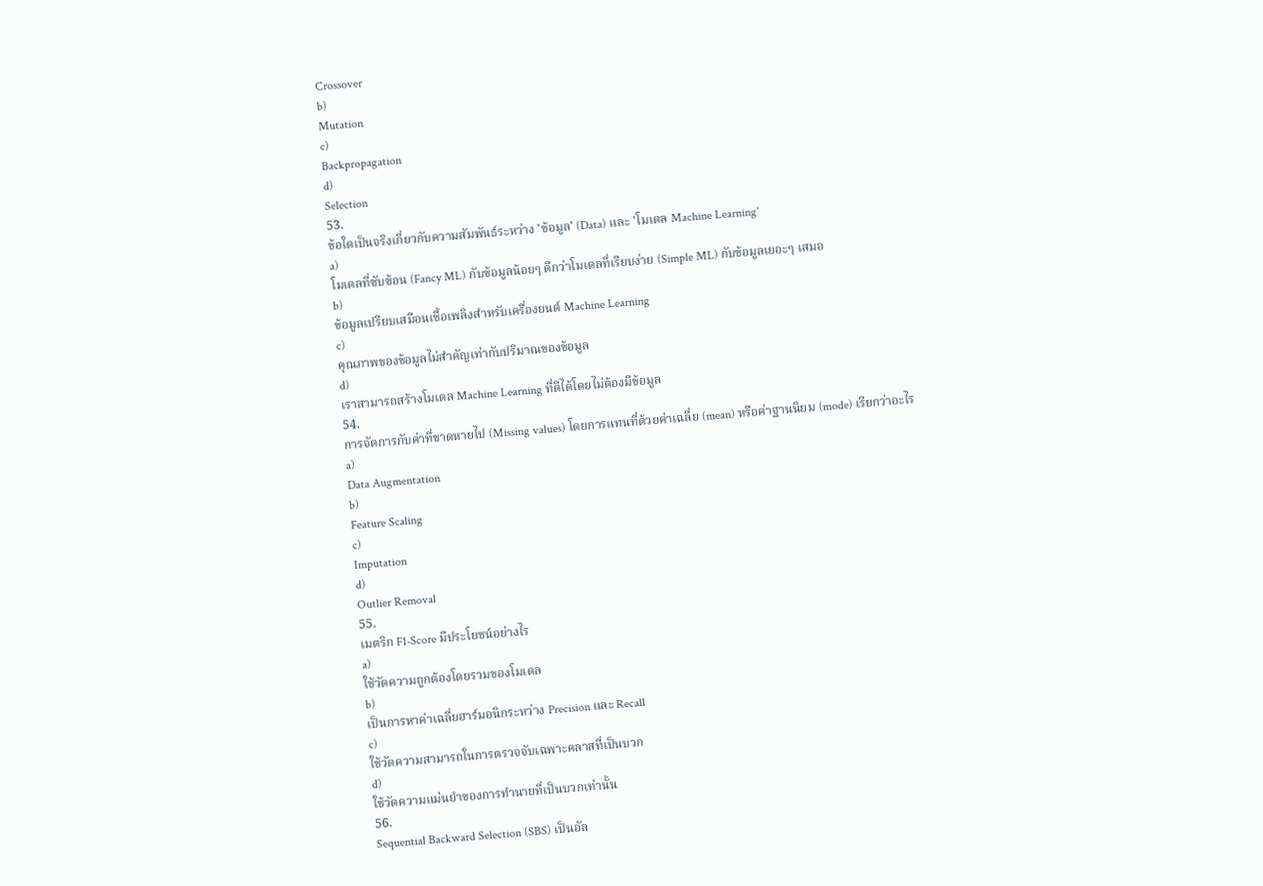Crossover
b)
Mutation
c)
Backpropagation
d)
Selection
53.
ข้อใดเป็นจริงเกี่ยวกับความสัมพันธ์ระหว่าง 'ข้อมูล' (Data) และ 'โมเดล Machine Learning'
a)
โมเดลที่ซับซ้อน (Fancy ML) กับข้อมูลน้อยๆ ดีกว่าโมเดลที่เรียบง่าย (Simple ML) กับข้อมูลเยอะๆ เสมอ
b)
ข้อมูลเปรียบเสมือนเชื้อเพลิงสำหรับเครื่องยนต์ Machine Learning
c)
คุณภาพของข้อมูลไม่สำคัญเท่ากับปริมาณของข้อมูล
d)
เราสามารถสร้างโมเดล Machine Learning ที่ดีได้โดยไม่ต้องมีข้อมูล
54.
การจัดการกับค่าที่ขาดหายไป (Missing values) โดยการแทนที่ด้วยค่าเฉลี่ย (mean) หรือค่าฐานนิยม (mode) เรียกว่าอะไร
a)
Data Augmentation
b)
Feature Scaling
c)
Imputation
d)
Outlier Removal
55.
เมตริก F1-Score มีประโยชน์อย่างไร
a)
ใช้วัดความถูกต้องโดยรวมของโมเดล
b)
เป็นการหาค่าเฉลี่ยฮาร์มอนิกระหว่าง Precision และ Recall
c)
ใช้วัดความสามารถในการตรวจจับเฉพาะคลาสที่เป็นบวก
d)
ใช้วัดความแม่นยำของการทำนายที่เป็นบวกเท่านั้น
56.
Sequential Backward Selection (SBS) เป็นอัล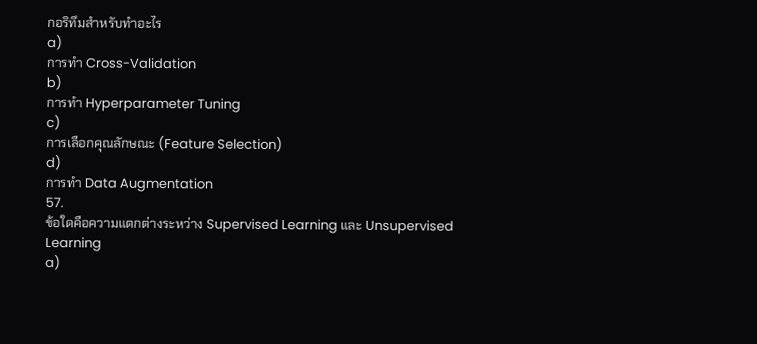กอริทึมสำหรับทำอะไร
a)
การทำ Cross-Validation
b)
การทำ Hyperparameter Tuning
c)
การเลือกคุณลักษณะ (Feature Selection)
d)
การทำ Data Augmentation
57.
ข้อใดคือความแตกต่างระหว่าง Supervised Learning และ Unsupervised Learning
a)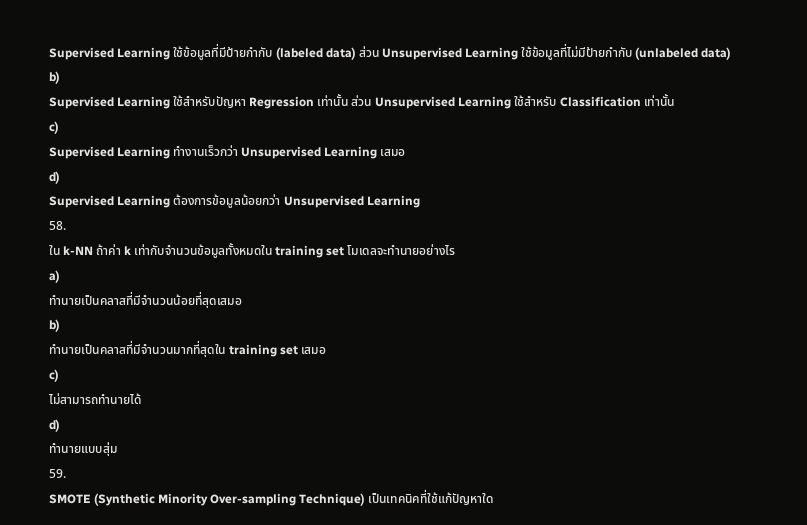Supervised Learning ใช้ข้อมูลที่มีป้ายกำกับ (labeled data) ส่วน Unsupervised Learning ใช้ข้อมูลที่ไม่มีป้ายกำกับ (unlabeled data)
b)
Supervised Learning ใช้สำหรับปัญหา Regression เท่านั้น ส่วน Unsupervised Learning ใช้สำหรับ Classification เท่านั้น
c)
Supervised Learning ทำงานเร็วกว่า Unsupervised Learning เสมอ
d)
Supervised Learning ต้องการข้อมูลน้อยกว่า Unsupervised Learning
58.
ใน k-NN ถ้าค่า k เท่ากับจำนวนข้อมูลทั้งหมดใน training set โมเดลจะทำนายอย่างไร
a)
ทำนายเป็นคลาสที่มีจำนวนน้อยที่สุดเสมอ
b)
ทำนายเป็นคลาสที่มีจำนวนมากที่สุดใน training set เสมอ
c)
ไม่สามารถทำนายได้
d)
ทำนายแบบสุ่ม
59.
SMOTE (Synthetic Minority Over-sampling Technique) เป็นเทคนิคที่ใช้แก้ปัญหาใด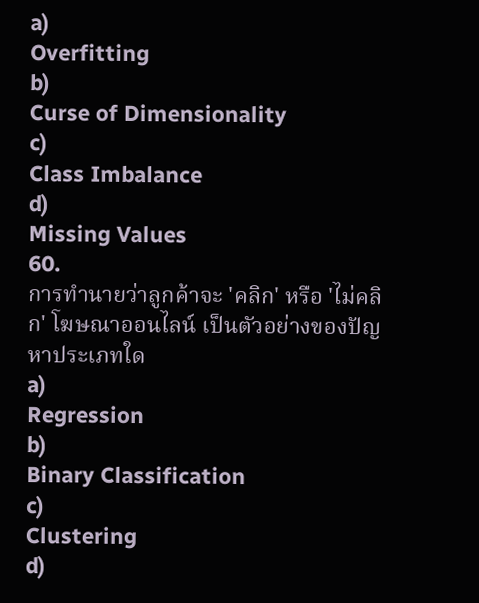a)
Overfitting
b)
Curse of Dimensionality
c)
Class Imbalance
d)
Missing Values
60.
การทำนายว่าลูกค้าจะ 'คลิก' หรือ 'ไม่คลิก' โฆษณาออนไลน์ เป็นตัวอย่างของปัญหาประเภทใด
a)
Regression
b)
Binary Classification
c)
Clustering
d)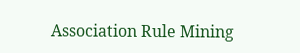Association Rule Mining